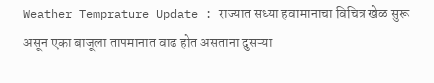Weather Temprature Update : राज्यात सध्या हवामानाचा विचित्र खेळ सुरू असून एका बाजूला तापमानात वाढ होत असताना दुसऱ्या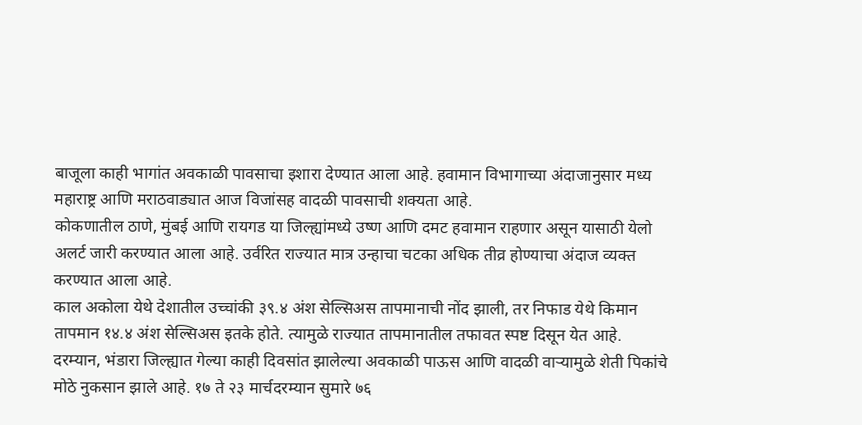बाजूला काही भागांत अवकाळी पावसाचा इशारा देण्यात आला आहे. हवामान विभागाच्या अंदाजानुसार मध्य महाराष्ट्र आणि मराठवाड्यात आज विजांसह वादळी पावसाची शक्यता आहे.
कोकणातील ठाणे, मुंबई आणि रायगड या जिल्ह्यांमध्ये उष्ण आणि दमट हवामान राहणार असून यासाठी येलो अलर्ट जारी करण्यात आला आहे. उर्वरित राज्यात मात्र उन्हाचा चटका अधिक तीव्र होण्याचा अंदाज व्यक्त करण्यात आला आहे.
काल अकोला येथे देशातील उच्चांकी ३९.४ अंश सेल्सिअस तापमानाची नोंद झाली, तर निफाड येथे किमान तापमान १४.४ अंश सेल्सिअस इतके होते. त्यामुळे राज्यात तापमानातील तफावत स्पष्ट दिसून येत आहे.
दरम्यान, भंडारा जिल्ह्यात गेल्या काही दिवसांत झालेल्या अवकाळी पाऊस आणि वादळी वाऱ्यामुळे शेती पिकांचे मोठे नुकसान झाले आहे. १७ ते २३ मार्चदरम्यान सुमारे ७६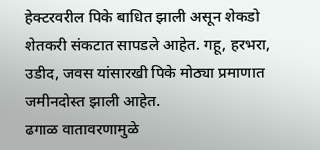हेक्टरवरील पिके बाधित झाली असून शेकडो शेतकरी संकटात सापडले आहेत. गहू, हरभरा, उडीद, जवस यांसारखी पिके मोठ्या प्रमाणात जमीनदोस्त झाली आहेत.
ढगाळ वातावरणामुळे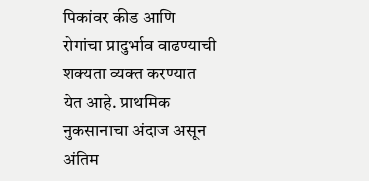पिकांवर कीड आणि रोगांचा प्रादुर्भाव वाढण्याची शक्यता व्यक्त करण्यात येत आहे. प्राथमिक नुकसानाचा अंदाज असून अंतिम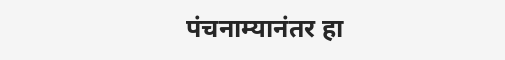पंचनाम्यानंतर हा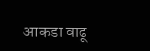आकडा वाढू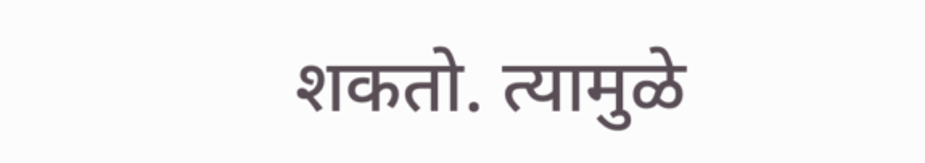शकतो. त्यामुळे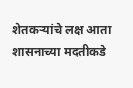शेतकऱ्यांचे लक्ष आता शासनाच्या मदतीकडे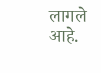लागले आहे.